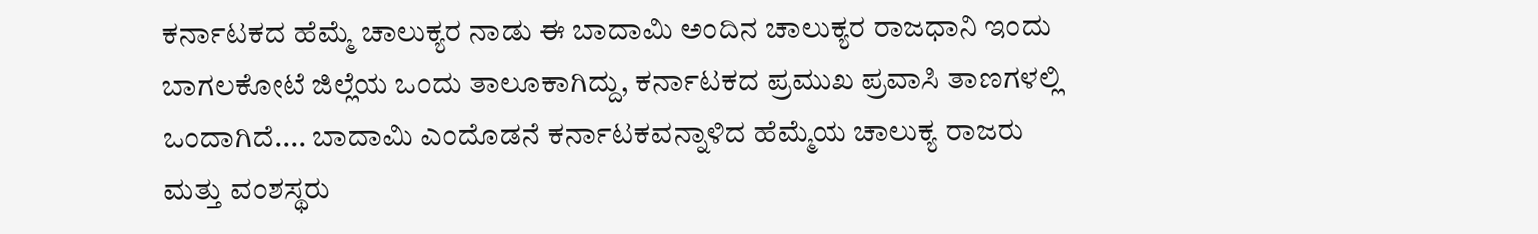ಕರ್ನಾಟಕದ ಹೆಮ್ಮೆ ಚಾಲುಕ್ಯರ ನಾಡು ಈ ಬಾದಾಮಿ ಅಂದಿನ ಚಾಲುಕ್ಯರ ರಾಜಧಾನಿ ಇಂದು ಬಾಗಲಕೋಟೆ ಜಿಲ್ಲೆಯ ಒಂದು ತಾಲೂಕಾಗಿದ್ದು, ಕರ್ನಾಟಕದ ಪ್ರಮುಖ ಪ್ರವಾಸಿ ತಾಣಗಳಲ್ಲಿ ಒಂದಾಗಿದೆ.... ಬಾದಾಮಿ ಎಂದೊಡನೆ ಕರ್ನಾಟಕವನ್ನಾಳಿದ ಹೆಮ್ಮೆಯ ಚಾಲುಕ್ಯ ರಾಜರು ಮತ್ತು ವಂಶಸ್ಥರು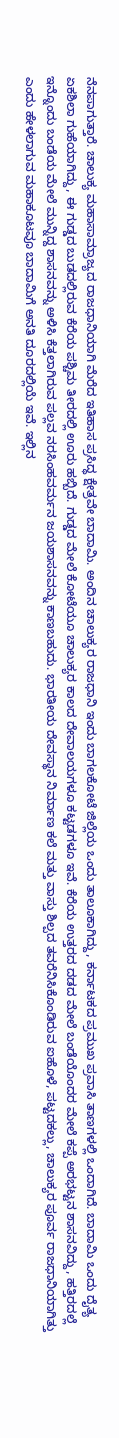ನೆನಪಾಗುತ್ತಾರೆ. ಚಾಲುಕ್ಯ ಮಹಾಸಾಮ್ರಾಜ್ಯದ ರಾಜಧಾನಿಯಾಗಿ ಮೆರೆದ ಇತಿಹಾಸ ಪ್ರಸಿದ್ಧ ಕ್ಷೇತ್ರವೇ ಬಾದಾಮಿ. ಅಂದಿನ ಚಾಲುಕ್ಯರ ರಾಜಧಾನಿ ಇಂದು ಬಾಗಲಕೋಟೆ ಜಿಲ್ಲೆಯ ಒಂದು ತಾಲೂಕಾಗಿದ್ದು, ಕರ್ನಾಟಕದ ಪ್ರಮುಖ ಪ್ರವಾಸಿ ತಾಣಗಳಲ್ಲಿ ಒಂದಾಗಿದೆ. ಬಾದಾಮಿ ಒಂದು ದೈತ್ಯ ಏಕಶಿಲಾ ಗುಹೆಯಾಗಿದ್ದು, ಈ ಗುಡ್ಡದ ಬುಡದಲ್ಲಿರುವ ಕೆರೆಯ ಪಶ್ಚಿಮ ತೀರದಲ್ಲಿ ಊರು ಹಬ್ಬಿದೆ. ಗುಡ್ಡದ ಮೇಲೆ ಕೋಟೆಯೂ ಚಾಲುಕ್ಯರ ಕಾಲದ ದೇವಾಲಯಗಳೂ ಕಟ್ಟಡಗಳೂ ಇವೆ. ಕೆರೆಯ ಉತ್ತರದ ದಡದ ಮೇಲೆ ಬಂಡೆಯೊಂದರ ಮೇಲೆ ಕಪ್ಪೆ ಅರಭಟ್ಟನ ಶಾಸನವಿದ್ದು, ಹತ್ತಿರದಲ್ಲೆ ಇನ್ನೊಂದು ಬಂಡೆಯ ಮೇಲೆ ಮುನ್ನಿದ್ದ ಶಾಸನವನ್ನು ಅಳಿಸಿ ಕೆತ್ತಲಾಗಿರುವ ಪಲ್ಲವ ನರಸಿಂಹವರ್ಮನ ಜಯಶಾಸನವನ್ನು ಕಾಣಬಹುದು. ಭಾರತೀಯ ದೇವಸ್ಥಾನ ನಿರ್ಮಾಣ ಕಲೆ ಮತ್ತು ವಾಸ್ತು ಶಿಲ್ಪದ ತವರೆನಿಸಿಕೊಂಡಿರುವ ಐಹೊಳೆ, ಪಟ್ಟದಕಲ್ಲು, ಚಾಲುಕ್ಯರ ಪೂರ್ವ ರಾಜಧಾನಿಯಾಗಿತ್ತು ಎಂದು ಹೇಳಲಾಗುವ ಮಹಾಕೂಟವೂ ಬಾದಾಮಿಗೆ ಅನತಿ ದೂರದಲ್ಲಿಯೆ ಇವೆ. ಇಲ್ಲಿನ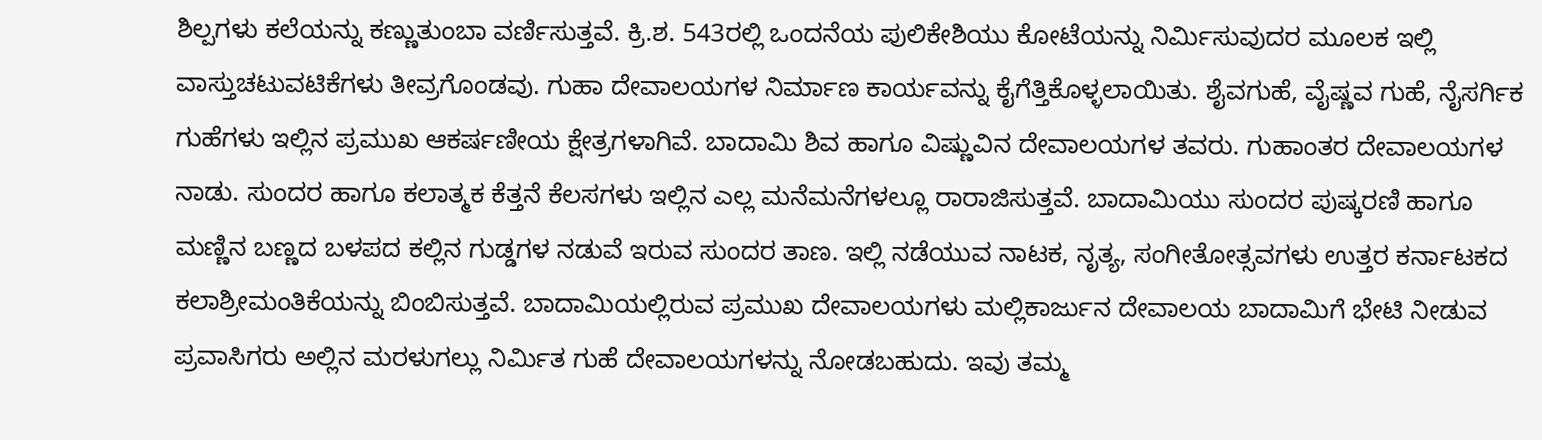ಶಿಲ್ಪಗಳು ಕಲೆಯನ್ನು ಕಣ್ಣುತುಂಬಾ ವರ್ಣಿಸುತ್ತವೆ. ಕ್ರಿ.ಶ. 543ರಲ್ಲಿ ಒಂದನೆಯ ಪುಲಿಕೇಶಿಯು ಕೋಟೆಯನ್ನು ನಿರ್ಮಿಸುವುದರ ಮೂಲಕ ಇಲ್ಲಿ ವಾಸ್ತುಚಟುವಟಿಕೆಗಳು ತೀವ್ರಗೊಂಡವು. ಗುಹಾ ದೇವಾಲಯಗಳ ನಿರ್ಮಾಣ ಕಾರ್ಯವನ್ನು ಕೈಗೆತ್ತಿಕೊಳ್ಳಲಾಯಿತು. ಶೈವಗುಹೆ, ವೈಷ್ಣವ ಗುಹೆ, ನೈಸರ್ಗಿಕ ಗುಹೆಗಳು ಇಲ್ಲಿನ ಪ್ರಮುಖ ಆಕರ್ಷಣೀಯ ಕ್ಷೇತ್ರಗಳಾಗಿವೆ. ಬಾದಾಮಿ ಶಿವ ಹಾಗೂ ವಿಷ್ಣುವಿನ ದೇವಾಲಯಗಳ ತವರು. ಗುಹಾಂತರ ದೇವಾಲಯಗಳ ನಾಡು. ಸುಂದರ ಹಾಗೂ ಕಲಾತ್ಮಕ ಕೆತ್ತನೆ ಕೆಲಸಗಳು ಇಲ್ಲಿನ ಎಲ್ಲ ಮನೆಮನೆಗಳಲ್ಲೂ ರಾರಾಜಿಸುತ್ತವೆ. ಬಾದಾಮಿಯು ಸುಂದರ ಪುಷ್ಕರಣಿ ಹಾಗೂ ಮಣ್ಣಿನ ಬಣ್ಣದ ಬಳಪದ ಕಲ್ಲಿನ ಗುಡ್ಡಗಳ ನಡುವೆ ಇರುವ ಸುಂದರ ತಾಣ. ಇಲ್ಲಿ ನಡೆಯುವ ನಾಟಕ, ನೃತ್ಯ, ಸಂಗೀತೋತ್ಸವಗಳು ಉತ್ತರ ಕರ್ನಾಟಕದ ಕಲಾಶ್ರೀಮಂತಿಕೆಯನ್ನು ಬಿಂಬಿಸುತ್ತವೆ. ಬಾದಾಮಿಯಲ್ಲಿರುವ ಪ್ರಮುಖ ದೇವಾಲಯಗಳು ಮಲ್ಲಿಕಾರ್ಜುನ ದೇವಾಲಯ ಬಾದಾಮಿಗೆ ಭೇಟಿ ನೀಡುವ ಪ್ರವಾಸಿಗರು ಅಲ್ಲಿನ ಮರಳುಗಲ್ಲು ನಿರ್ಮಿತ ಗುಹೆ ದೇವಾಲಯಗಳನ್ನು ನೋಡಬಹುದು. ಇವು ತಮ್ಮ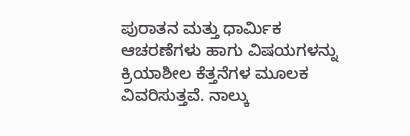ಪುರಾತನ ಮತ್ತು ಧಾರ್ಮಿಕ ಆಚರಣೆಗಳು ಹಾಗು ವಿಷಯಗಳನ್ನು ಕ್ರಿಯಾಶೀಲ ಕೆತ್ತನೆಗಳ ಮೂಲಕ ವಿವರಿಸುತ್ತವೆ. ನಾಲ್ಕು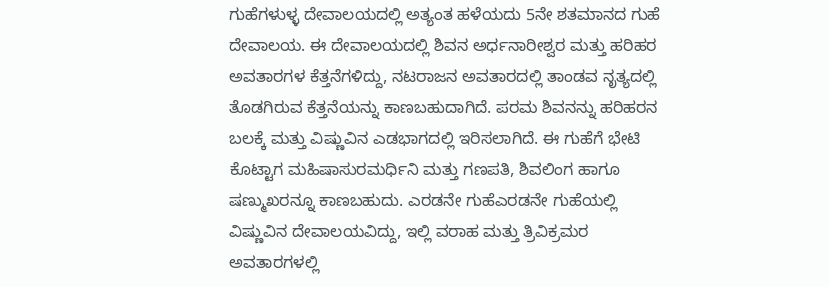ಗುಹೆಗಳುಳ್ಳ ದೇವಾಲಯದಲ್ಲಿ ಅತ್ಯಂತ ಹಳೆಯದು 5ನೇ ಶತಮಾನದ ಗುಹೆ ದೇವಾಲಯ. ಈ ದೇವಾಲಯದಲ್ಲಿ ಶಿವನ ಅರ್ಧನಾರೀಶ್ವರ ಮತ್ತು ಹರಿಹರ ಅವತಾರಗಳ ಕೆತ್ತನೆಗಳಿದ್ದು, ನಟರಾಜನ ಅವತಾರದಲ್ಲಿ ತಾಂಡವ ನೃತ್ಯದಲ್ಲಿ ತೊಡಗಿರುವ ಕೆತ್ತನೆಯನ್ನು ಕಾಣಬಹುದಾಗಿದೆ. ಪರಮ ಶಿವನನ್ನು ಹರಿಹರನ ಬಲಕ್ಕೆ ಮತ್ತು ವಿಷ್ಣುವಿನ ಎಡಭಾಗದಲ್ಲಿ ಇರಿಸಲಾಗಿದೆ. ಈ ಗುಹೆಗೆ ಭೇಟಿ ಕೊಟ್ಟಾಗ ಮಹಿಷಾಸುರಮರ್ಧಿನಿ ಮತ್ತು ಗಣಪತಿ, ಶಿವಲಿಂಗ ಹಾಗೂ ಷಣ್ಮುಖರನ್ನೂ ಕಾಣಬಹುದು. ಎರಡನೇ ಗುಹೆಎರಡನೇ ಗುಹೆಯಲ್ಲಿ ವಿಷ್ಣುವಿನ ದೇವಾಲಯವಿದ್ದು, ಇಲ್ಲಿ ವರಾಹ ಮತ್ತು ತ್ರಿವಿಕ್ರಮರ ಅವತಾರಗಳಲ್ಲಿ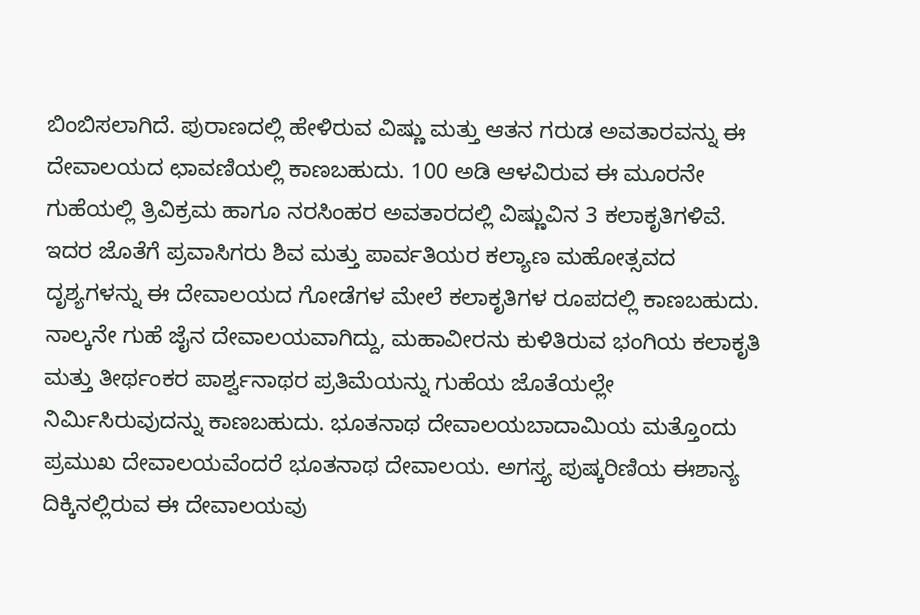ಬಿಂಬಿಸಲಾಗಿದೆ. ಪುರಾಣದಲ್ಲಿ ಹೇಳಿರುವ ವಿಷ್ಣು ಮತ್ತು ಆತನ ಗರುಡ ಅವತಾರವನ್ನು ಈ ದೇವಾಲಯದ ಛಾವಣಿಯಲ್ಲಿ ಕಾಣಬಹುದು. 100 ಅಡಿ ಆಳವಿರುವ ಈ ಮೂರನೇ ಗುಹೆಯಲ್ಲಿ ತ್ರಿವಿಕ್ರಮ ಹಾಗೂ ನರಸಿಂಹರ ಅವತಾರದಲ್ಲಿ ವಿಷ್ಣುವಿನ 3 ಕಲಾಕೃತಿಗಳಿವೆ. ಇದರ ಜೊತೆಗೆ ಪ್ರವಾಸಿಗರು ಶಿವ ಮತ್ತು ಪಾರ್ವತಿಯರ ಕಲ್ಯಾಣ ಮಹೋತ್ಸವದ ದೃಶ್ಯಗಳನ್ನು ಈ ದೇವಾಲಯದ ಗೋಡೆಗಳ ಮೇಲೆ ಕಲಾಕೃತಿಗಳ ರೂಪದಲ್ಲಿ ಕಾಣಬಹುದು. ನಾಲ್ಕನೇ ಗುಹೆ ಜೈನ ದೇವಾಲಯವಾಗಿದ್ದು, ಮಹಾವೀರನು ಕುಳಿತಿರುವ ಭಂಗಿಯ ಕಲಾಕೃತಿ ಮತ್ತು ತೀರ್ಥಂಕರ ಪಾರ್ಶ್ವನಾಥರ ಪ್ರತಿಮೆಯನ್ನು ಗುಹೆಯ ಜೊತೆಯಲ್ಲೇ ನಿರ್ಮಿಸಿರುವುದನ್ನು ಕಾಣಬಹುದು. ಭೂತನಾಥ ದೇವಾಲಯಬಾದಾಮಿಯ ಮತ್ತೊಂದು ಪ್ರಮುಖ ದೇವಾಲಯವೆಂದರೆ ಭೂತನಾಥ ದೇವಾಲಯ. ಅಗಸ್ತ್ಯ ಪುಷ್ಕರಿಣಿಯ ಈಶಾನ್ಯ ದಿಕ್ಕಿನಲ್ಲಿರುವ ಈ ದೇವಾಲಯವು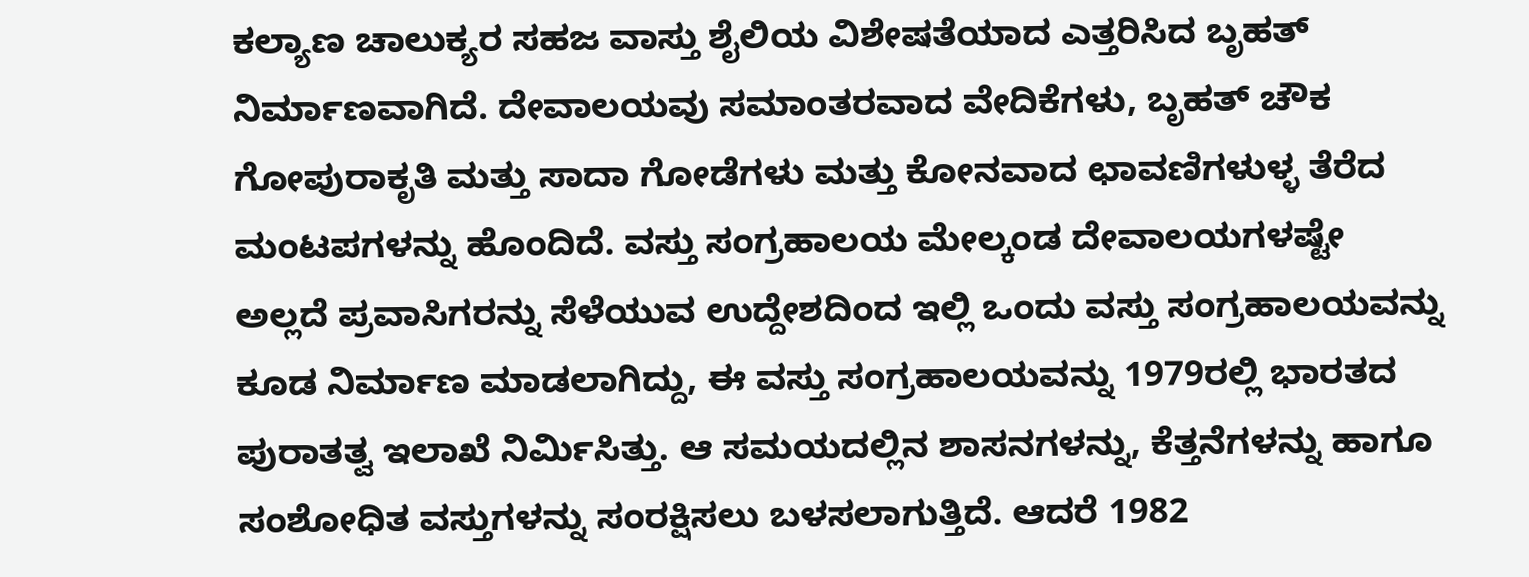ಕಲ್ಯಾಣ ಚಾಲುಕ್ಯರ ಸಹಜ ವಾಸ್ತು ಶೈಲಿಯ ವಿಶೇಷತೆಯಾದ ಎತ್ತರಿಸಿದ ಬೃಹತ್ ನಿರ್ಮಾಣವಾಗಿದೆ. ದೇವಾಲಯವು ಸಮಾಂತರವಾದ ವೇದಿಕೆಗಳು, ಬೃಹತ್ ಚೌಕ ಗೋಪುರಾಕೃತಿ ಮತ್ತು ಸಾದಾ ಗೋಡೆಗಳು ಮತ್ತು ಕೋನವಾದ ಛಾವಣಿಗಳುಳ್ಳ ತೆರೆದ ಮಂಟಪಗಳನ್ನು ಹೊಂದಿದೆ. ವಸ್ತು ಸಂಗ್ರಹಾಲಯ ಮೇಲ್ಕಂಡ ದೇವಾಲಯಗಳಷ್ಟೇ ಅಲ್ಲದೆ ಪ್ರವಾಸಿಗರನ್ನು ಸೆಳೆಯುವ ಉದ್ದೇಶದಿಂದ ಇಲ್ಲಿ ಒಂದು ವಸ್ತು ಸಂಗ್ರಹಾಲಯವನ್ನು ಕೂಡ ನಿರ್ಮಾಣ ಮಾಡಲಾಗಿದ್ದು, ಈ ವಸ್ತು ಸಂಗ್ರಹಾಲಯವನ್ನು 1979ರಲ್ಲಿ ಭಾರತದ ಪುರಾತತ್ವ ಇಲಾಖೆ ನಿರ್ಮಿಸಿತ್ತು. ಆ ಸಮಯದಲ್ಲಿನ ಶಾಸನಗಳನ್ನು, ಕೆತ್ತನೆಗಳನ್ನು ಹಾಗೂ ಸಂಶೋಧಿತ ವಸ್ತುಗಳನ್ನು ಸಂರಕ್ಷಿಸಲು ಬಳಸಲಾಗುತ್ತಿದೆ. ಆದರೆ 1982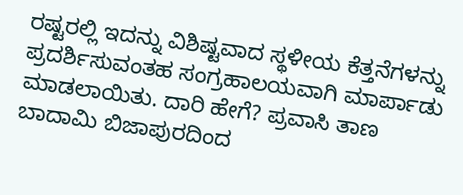ರಷ್ಟರಲ್ಲಿ ಇದನ್ನು ವಿಶಿಷ್ಟವಾದ ಸ್ಥಳೀಯ ಕೆತ್ತನೆಗಳನ್ನು ಪ್ರದರ್ಶಿಸುವಂತಹ ಸಂಗ್ರಹಾಲಯವಾಗಿ ಮಾರ್ಪಾಡು ಮಾಡಲಾಯಿತು. ದಾರಿ ಹೇಗೆ? ಪ್ರವಾಸಿ ತಾಣ ಬಾದಾಮಿ ಬಿಜಾಪುರದಿಂದ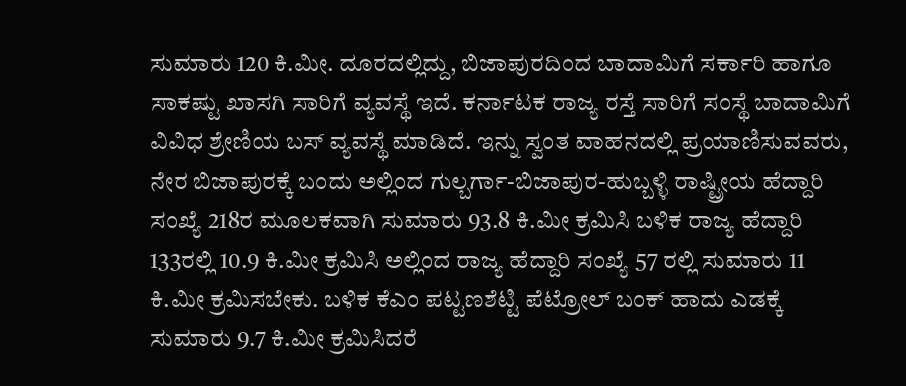ಸುಮಾರು 120 ಕಿ.ಮೀ. ದೂರದಲ್ಲಿದ್ದು, ಬಿಜಾಪುರದಿಂದ ಬಾದಾಮಿಗೆ ಸರ್ಕಾರಿ ಹಾಗೂ ಸಾಕಷ್ಟು ಖಾಸಗಿ ಸಾರಿಗೆ ವ್ಯವಸ್ಥೆ ಇದೆ. ಕರ್ನಾಟಕ ರಾಜ್ಯ ರಸ್ತೆ ಸಾರಿಗೆ ಸಂಸ್ಥೆ ಬಾದಾಮಿಗೆ ವಿವಿಧ ಶ್ರೇಣಿಯ ಬಸ್ ವ್ಯವಸ್ಥೆ ಮಾಡಿದೆ. ಇನ್ನು ಸ್ವಂತ ವಾಹನದಲ್ಲಿ ಪ್ರಯಾಣಿಸುವವರು, ನೇರ ಬಿಜಾಪುರಕ್ಕೆ ಬಂದು ಅಲ್ಲಿಂದ ಗುಲ್ಬರ್ಗಾ-ಬಿಜಾಪುರ-ಹುಬ್ಬಳ್ಳಿ ರಾಷ್ಟ್ರೀಯ ಹೆದ್ದಾರಿ ಸಂಖ್ಯೆ 218ರ ಮೂಲಕವಾಗಿ ಸುಮಾರು 93.8 ಕಿ.ಮೀ ಕ್ರಮಿಸಿ ಬಳಿಕ ರಾಜ್ಯ ಹೆದ್ದಾರಿ 133ರಲ್ಲಿ 10.9 ಕಿ.ಮೀ ಕ್ರಮಿಸಿ ಅಲ್ಲಿಂದ ರಾಜ್ಯ ಹೆದ್ದಾರಿ ಸಂಖ್ಯೆ 57 ರಲ್ಲಿ ಸುಮಾರು 11 ಕಿ.ಮೀ ಕ್ರಮಿಸಬೇಕು. ಬಳಿಕ ಕೆಎಂ ಪಟ್ಟಣಶೆಟ್ಟಿ ಪೆಟ್ರೋಲ್ ಬಂಕ್ ಹಾದು ಎಡಕ್ಕೆ ಸುಮಾರು 9.7 ಕಿ.ಮೀ ಕ್ರಮಿಸಿದರೆ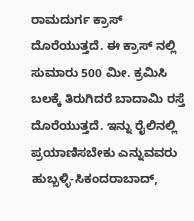ರಾಮದುರ್ಗ ಕ್ರಾಸ್ ದೊರೆಯುತ್ತದೆ. ಈ ಕ್ರಾಸ್ ನಲ್ಲಿ ಸುಮಾರು 500 ಮೀ. ಕ್ರಮಿಸಿ ಬಲಕ್ಕೆ ತಿರುಗಿದರೆ ಬಾದಾಮಿ ರಸ್ತೆ ದೊರೆಯುತ್ತದೆ. ಇನ್ನು ರೈಲಿನಲ್ಲಿ ಪ್ರಯಾಣಿಸಬೇಕು ಎನ್ನುವವರು ಹುಬ್ಬಳ್ಳಿ-ಸಿಕಂದರಾಬಾದ್,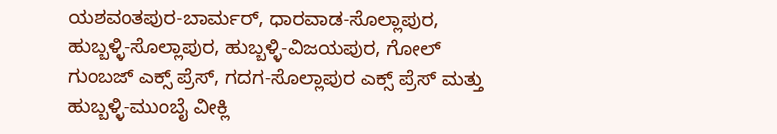ಯಶವಂತಪುರ-ಬಾರ್ಮರ್, ಧಾರವಾಡ-ಸೊಲ್ಲಾಪುರ, ಹುಬ್ಬಳ್ಳಿ-ಸೊಲ್ಲಾಪುರ, ಹುಬ್ಬಳ್ಳಿ-ವಿಜಯಪುರ, ಗೋಲ್ ಗುಂಬಜ್ ಎಕ್ಸ್ ಪ್ರೆಸ್, ಗದಗ-ಸೊಲ್ಲಾಪುರ ಎಕ್ಸ್ ಪ್ರೆಸ್ ಮತ್ತು ಹುಬ್ಬಳ್ಳಿ-ಮುಂಬೈ ವೀಕ್ಲಿ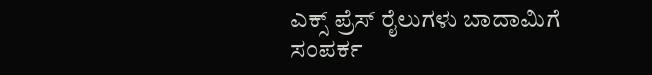ಎಕ್ಸ್ ಪ್ರೆಸ್ ರೈಲುಗಳು ಬಾದಾಮಿಗೆ ಸಂಪರ್ಕ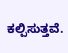ಕಲ್ಪಿಸುತ್ತವೆ.